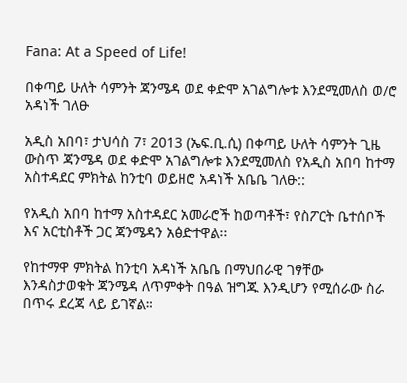Fana: At a Speed of Life!

በቀጣይ ሁለት ሳምንት ጃንሜዳ ወደ ቀድሞ አገልግሎቱ እንደሚመለስ ወ/ሮ አዳነች ገለፁ

አዲስ አበባ፣ ታህሳስ 7፣ 2013 (ኤፍ.ቢ.ሲ) በቀጣይ ሁለት ሳምንት ጊዜ ውስጥ ጃንሜዳ ወደ ቀድሞ አገልግሎቱ እንደሚመለስ የአዲስ አበባ ከተማ አስተዳደር ምክትል ከንቲባ ወይዘሮ አዳነች አቤቤ ገለፁ::

የአዲስ አበባ ከተማ አስተዳደር አመራሮች ከወጣቶች፣ የስፖርት ቤተሰቦች እና አርቲስቶች ጋር ጃንሜዳን አፅድተዋል፡፡

የከተማዋ ምክትል ከንቲባ አዳነች አቤቤ በማህበራዊ ገፃቸው እንዳስታወቁት ጃንሜዳ ለጥምቀት በዓል ዝግጁ እንዲሆን የሚሰራው ስራ በጥሩ ደረጃ ላይ ይገኛል።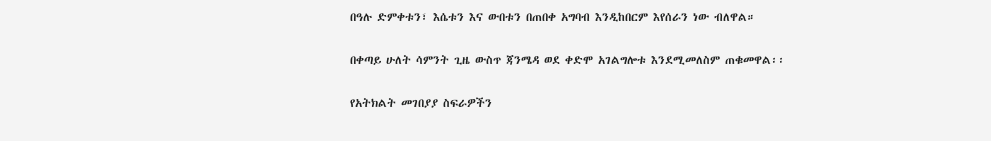በዓሉ ድምቀቱን፣ እሴቱን እና ውበቱን በጠበቀ አግባብ እንዲከበርም እየሰራን ነው ብለዋል።

በቀጣይ ሁለት ሳምንት ጊዜ ውስጥ ጃንሜዳ ወደ ቀድሞ አገልግሎቱ እንደሚመለስም ጠቁመዋል፡፡

የአትክልት መገበያያ ስፍራዎችን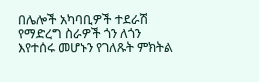በሌሎች አካባቢዎች ተደራሽ የማድረግ ስራዎች ጎን ለጎን እየተሰሩ መሆኑን የገለጹት ምክትል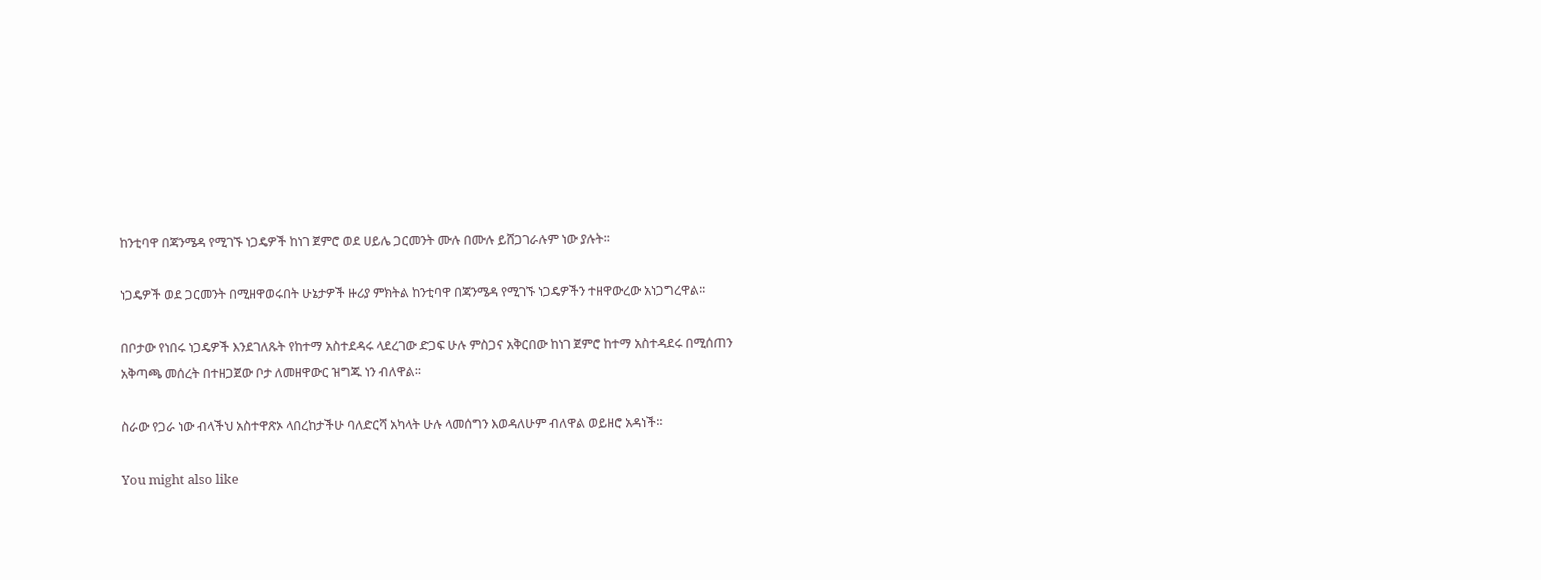ከንቲባዋ በጃንሜዳ የሚገኙ ነጋዴዎች ከነገ ጀምሮ ወደ ሀይሌ ጋርመንት ሙሉ በሙሉ ይሸጋገራሉም ነው ያሉት፡፡

ነጋዴዎች ወደ ጋርመንት በሚዘዋወሩበት ሁኔታዎች ዙሪያ ምክትል ከንቲባዋ በጃንሜዳ የሚገኙ ነጋዴዎችን ተዘዋውረው አነጋግረዋል፡፡

በቦታው የነበሩ ነጋዴዎች እንደገለጹት የከተማ አስተደዳሩ ላደረገው ድጋፍ ሁሉ ምስጋና አቅርበው ከነገ ጀምሮ ከተማ አስተዳደሩ በሚሰጠን አቅጣጫ መሰረት በተዘጋጀው ቦታ ለመዘዋውር ዝግጁ ነን ብለዋል፡፡

ስራው የጋራ ነው ብላችህ አስተዋጽኦ ላበረከታችሁ ባለድርሻ አካላት ሁሉ ላመሰግን እወዳለሁም ብለዋል ወይዘሮ አዳነች።

You might also like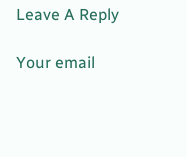Leave A Reply

Your email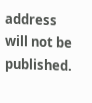address will not be published.